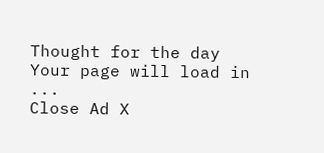Thought for the day
Your page will load in ...
Close Ad X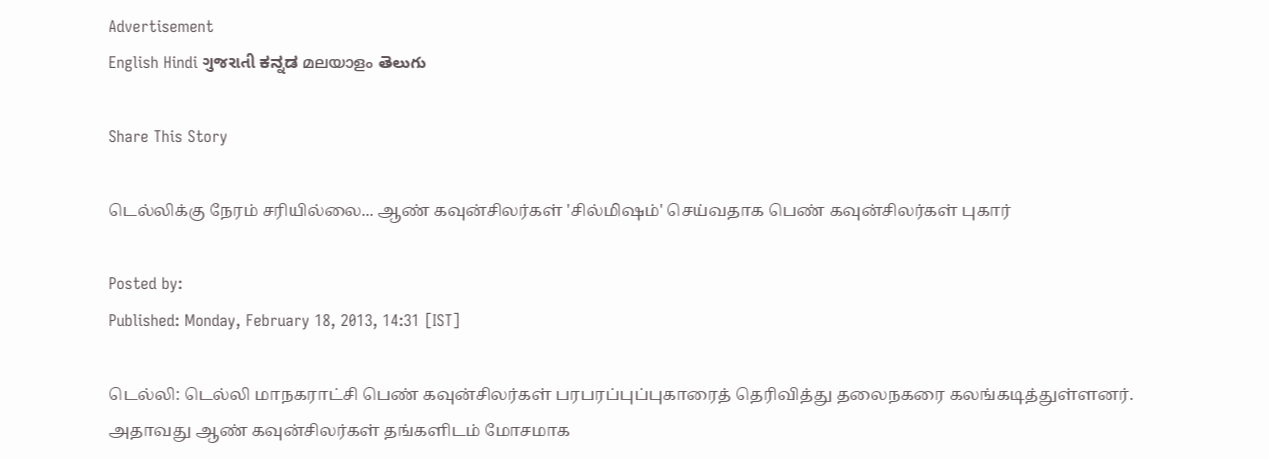Advertisement
English Hindi ગુજરાતી ಕನ್ನಡ മലയാളം తెలుగు

Share This Story

டெல்லிக்கு நேரம் சரியில்லை... ஆண் கவுன்சிலர்கள் 'சில்மிஷம்' செய்வதாக பெண் கவுன்சிலர்கள் புகார்

Posted by:
Published: Monday, February 18, 2013, 14:31 [IST]

டெல்லி: டெல்லி மாநகராட்சி பெண் கவுன்சிலர்கள் பரபரப்புப்புகாரைத் தெரிவித்து தலைநகரை கலங்கடித்துள்ளனர். அதாவது ஆண் கவுன்சிலர்கள் தங்களிடம் மோசமாக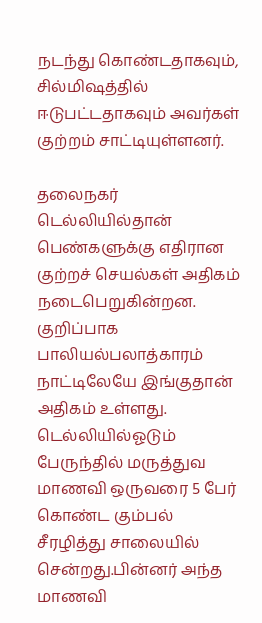நடந்து கொண்டதாகவும், சில்மிஷத்தில் ஈடுபட்டதாகவும் அவர்கள் குற்றம் சாட்டியுள்ளனர்.

தலைநகர் டெல்லியில்தான் பெண்களுக்கு எதிரான குற்றச் செயல்கள் அதிகம் நடைபெறுகின்றன. குறிப்பாக பாலியல்பலாத்காரம் நாட்டிலேயே இங்குதான் அதிகம் உள்ளது. டெல்லியில்ஓடும் பேருந்தில் மருத்துவ மாணவி ஒருவரை 5 பேர் கொண்ட கும்பல் சீரழித்து சாலையில் சென்றது.பின்னர் அந்த மாணவி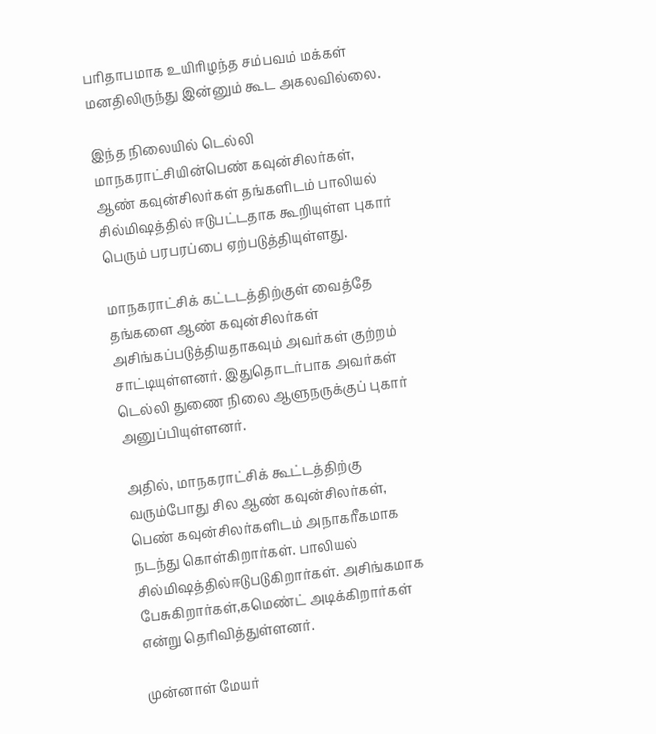பரிதாபமாக உயிரிழந்த சம்பவம் மக்கள் மனதிலிருந்து இன்னும் கூட அகலவில்லை.

இந்த நிலையில் டெல்லி மாநகராட்சியின்பெண் கவுன்சிலர்கள், ஆண் கவுன்சிலர்கள் தங்களிடம் பாலியல் சில்மிஷத்தில் ஈடுபட்டதாக கூறியுள்ள புகார் பெரும் பரபரப்பை ஏற்படுத்தியுள்ளது.

மாநகராட்சிக் கட்டடத்திற்குள் வைத்தே தங்களை ஆண் கவுன்சிலர்கள் அசிங்கப்படுத்தியதாகவும் அவர்கள் குற்றம் சாட்டியுள்ளனர். இதுதொடர்பாக அவர்கள் டெல்லி துணை நிலை ஆளுநருக்குப் புகார் அனுப்பியுள்ளனர்.

அதில், மாநகராட்சிக் கூட்டத்திற்கு வரும்போது சில ஆண் கவுன்சிலர்கள், பெண் கவுன்சிலர்களிடம் அநாகரீகமாக நடந்து கொள்கிறார்கள். பாலியல் சில்மிஷத்தில்ஈடுபடுகிறார்கள். அசிங்கமாக பேசுகிறார்கள்,கமெண்ட் அடிக்கிறார்கள் என்று தெரிவித்துள்ளனர்.

முன்னாள் மேயர்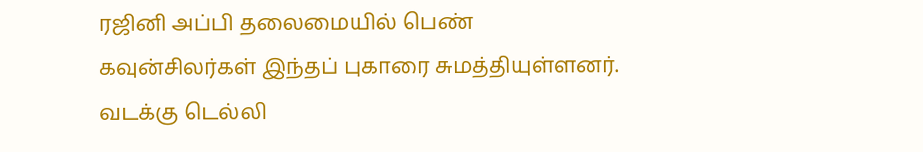ரஜினி அப்பி தலைமையில் பெண் கவுன்சிலர்கள் இந்தப் புகாரை சுமத்தியுள்ளனர். வடக்கு டெல்லி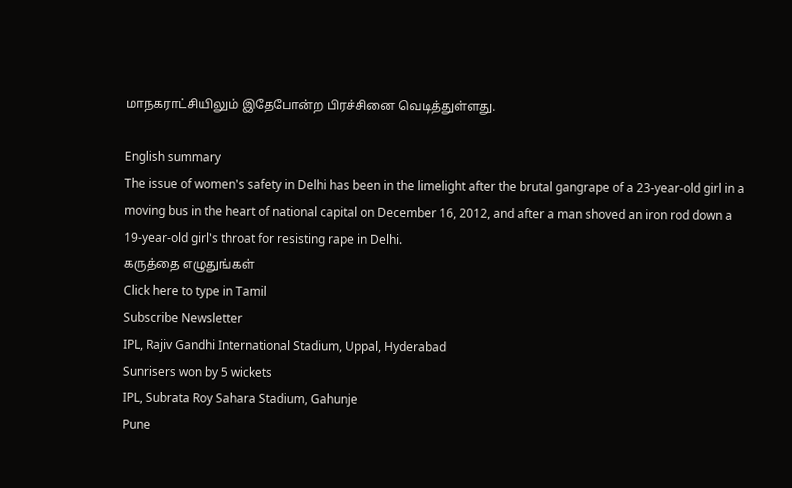மாநகராட்சியிலும் இதேபோன்ற பிரச்சினை வெடித்துள்ளது.

English summary
The issue of women's safety in Delhi has been in the limelight after the brutal gangrape of a 23-year-old girl in a moving bus in the heart of national capital on December 16, 2012, and after a man shoved an iron rod down a 19-year-old girl's throat for resisting rape in Delhi.
கருத்தை எழுதுங்கள்
Click here to type in Tamil
Subscribe Newsletter
IPL, Rajiv Gandhi International Stadium, Uppal, Hyderabad
Sunrisers won by 5 wickets
IPL, Subrata Roy Sahara Stadium, Gahunje
Pune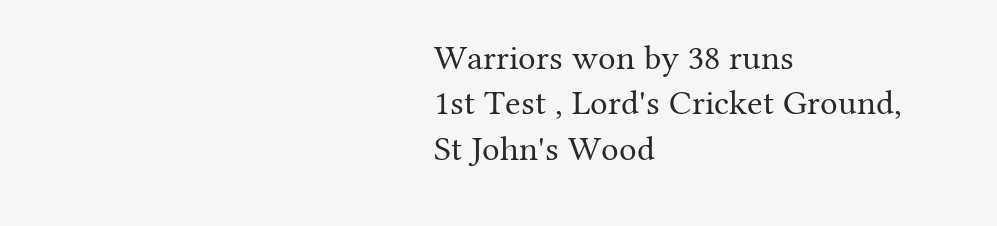Warriors won by 38 runs
1st Test , Lord's Cricket Ground, St John's Wood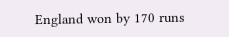England won by 170 runs